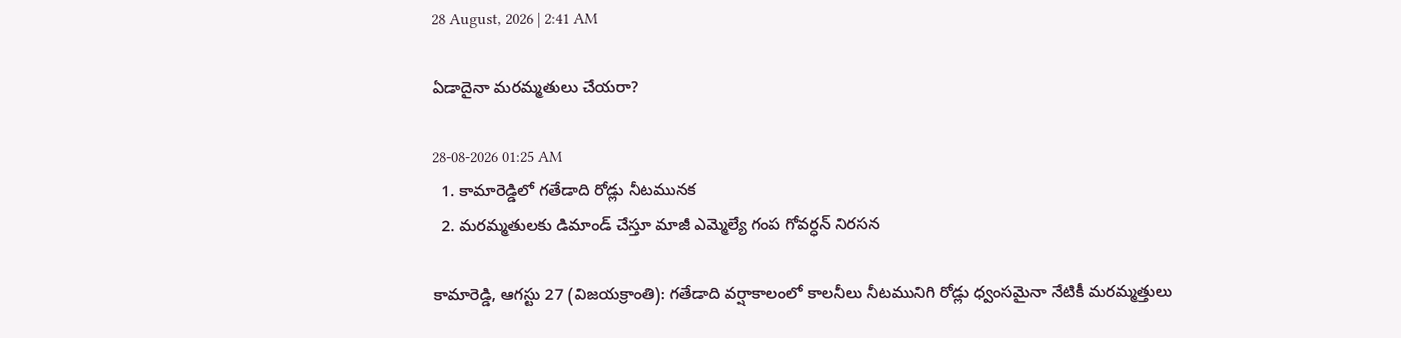28 August, 2026 | 2:41 AM

ఏడాదైనా మరమ్మతులు చేయరా?

28-08-2026 01:25 AM
  1. కామారెడ్డిలో గతేడాది రోడ్లు నీటమునక
  2. మరమ్మతులకు డిమాండ్ చేస్తూ మాజీ ఎమ్మెల్యే గంప గోవర్ధన్ నిరసన

కామారెడ్డి, ఆగస్టు 27 (విజయక్రాంతి): గతేడాది వర్షాకాలంలో కాలనీలు నీటమునిగి రోడ్లు ధ్వంసమైనా నేటికీ మరమ్మత్తులు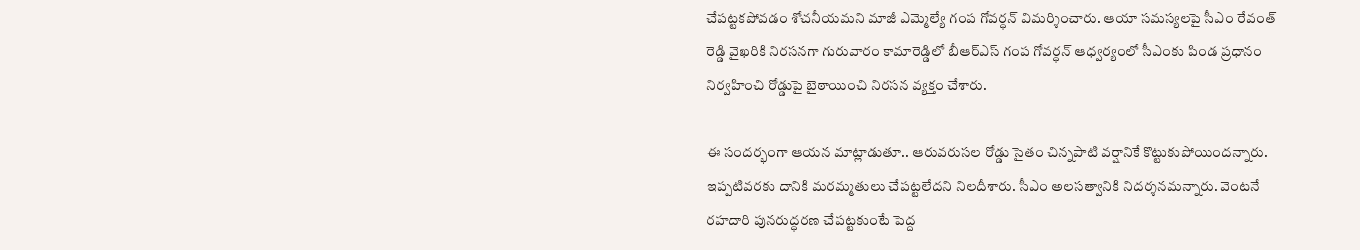చేపట్టకపోవడం శోచనీయమని మాజీ ఎమ్మెల్యే గంప గోవర్ధన్ విమర్శించారు. ఆయా సమస్యలపై సీఎం రేవంత్ రెడ్డి వైఖరికి నిరసనగా గురువారం కామారెడ్డిలో బీఆర్‌ఎస్ గంప గోవర్ధన్ ఆధ్వర్యంలో సీఎంకు పిండ ప్రధానం నిర్వహించి రోడ్డుపై బైఠాయించి నిరసన వ్యక్తం చేశారు.

ఈ సందర్భంగా ఆయన మాట్లాడుతూ.. ఆరువరుసల రోడ్డు సైతం చిన్నపాటి వర్షానికే కొట్టుకుపోయిందన్నారు. ఇప్పటివరకు దానికి మరమ్మతులు చేపట్టలేదని నిలదీశారు. సీఎం అలసత్వానికి నిదర్శనమన్నారు. వెంటనే రహదారి పునరుద్ధరణ చేపట్టకుంటే పెద్ద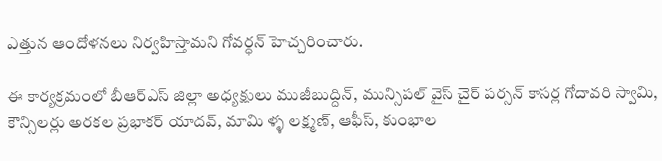ఎత్తున ఆందోళనలు నిర్వహిస్తామని గోవర్ధన్ హెచ్చరించారు.

ఈ కార్యక్రమంలో బీఆర్‌ఎస్ జిల్లా అధ్యక్షులు ముజీబుద్దిన్, మున్సిపల్ వైస్ చైర్ పర్సన్ కాసర్ల గోదావరి స్వామి, కౌన్సిలర్లు అరకల ప్రభాకర్ యాదవ్, మామి ళ్ళ లక్ష్మణ్, ఆఫీస్, కుంభాల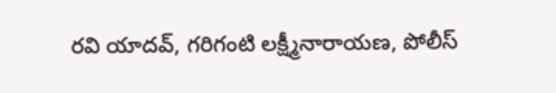రవి యాదవ్, గరిగంటి లక్ష్మీనారాయణ, పోలీస్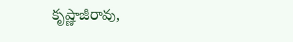కృష్ణాజీరావు,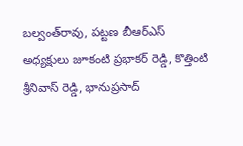బల్వంత్‌రావు, పట్టణ బీఆర్‌ఎస్ అధ్యక్షులు జూకంటి ప్రభాకర్ రెడ్డి, కొత్తింటి శ్రీనివాస్ రెడ్డి, భానుప్రసాద్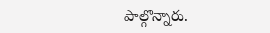పాల్గొన్నారు.